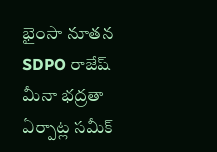భైంసా నూతన SDPO రాజేష్ మీనా భద్రతా ఏర్పాట్ల సమీక్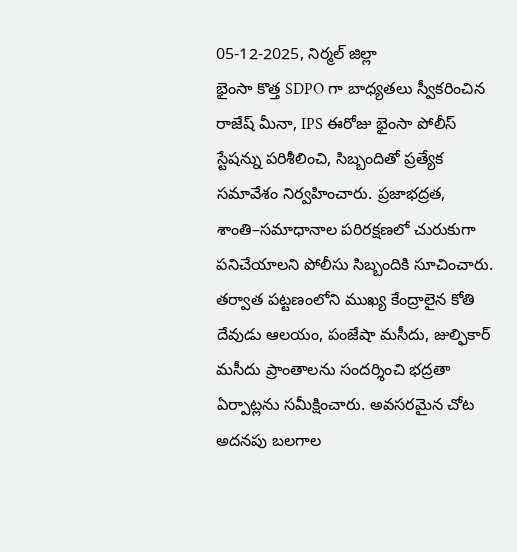05-12-2025, నిర్మల్ జిల్లా
భైంసా కొత్త SDPO గా బాధ్యతలు స్వీకరించిన రాజేష్ మీనా, IPS ఈరోజు భైంసా పోలీస్ స్టేషన్ను పరిశీలించి, సిబ్బందితో ప్రత్యేక సమావేశం నిర్వహించారు. ప్రజాభద్రత, శాంతి–సమాధానాల పరిరక్షణలో చురుకుగా పనిచేయాలని పోలీసు సిబ్బందికి సూచించారు.
తర్వాత పట్టణంలోని ముఖ్య కేంద్రాలైన కోతి దేవుడు ఆలయం, పంజేషా మసీదు, జుల్ఫికార్ మసీదు ప్రాంతాలను సందర్శించి భద్రతా ఏర్పాట్లను సమీక్షించారు. అవసరమైన చోట అదనపు బలగాల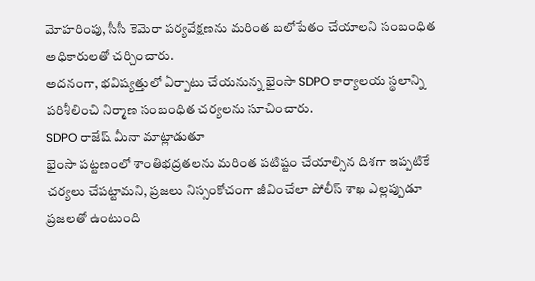మోహరింపు, సీసీ కెమెరా పర్యవేక్షణను మరింత బలోపేతం చేయాలని సంబంధిత అధికారులతో చర్చించారు.
అదనంగా, భవిష్యత్తులో ఏర్పాటు చేయనున్న భైంసా SDPO కార్యాలయ స్థలాన్ని పరిశీలించి నిర్మాణ సంబంధిత చర్యలను సూచించారు.
SDPO రాజేష్ మీనా మాట్లాడుతూ
భైంసా పట్టణంలో శాంతిభద్రతలను మరింత పటిష్టం చేయాల్సిన దిశగా ఇప్పటికే చర్యలు చేపట్టామని, ప్రజలు నిస్సంకోచంగా జీవించేలా పోలీస్ శాఖ ఎల్లప్పుడూ ప్రజలతో ఉంటుంది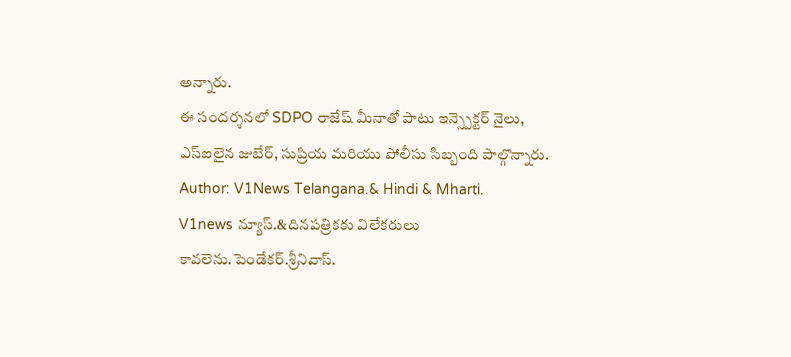అన్నారు.
ఈ సందర్శనలో SDPO రాజేష్ మీనాతో పాటు ఇన్స్పెక్టర్ నైలు, ఎస్ఐలైన జుబేర్, సుప్రియ మరియు పోలీసు సిబ్బంది పాల్గొన్నారు.
Author: V1News Telangana.& Hindi & Mharti.
V1news న్యూస్.&దినపత్రికకు విలేకరులు కావలెను.పెండేకర్.శ్రీనివాస్.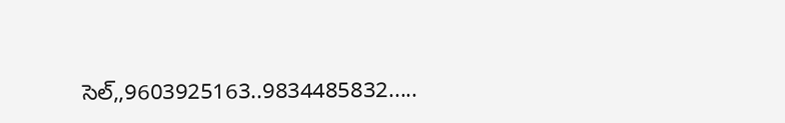సెల్,,9603925163..9834485832.....